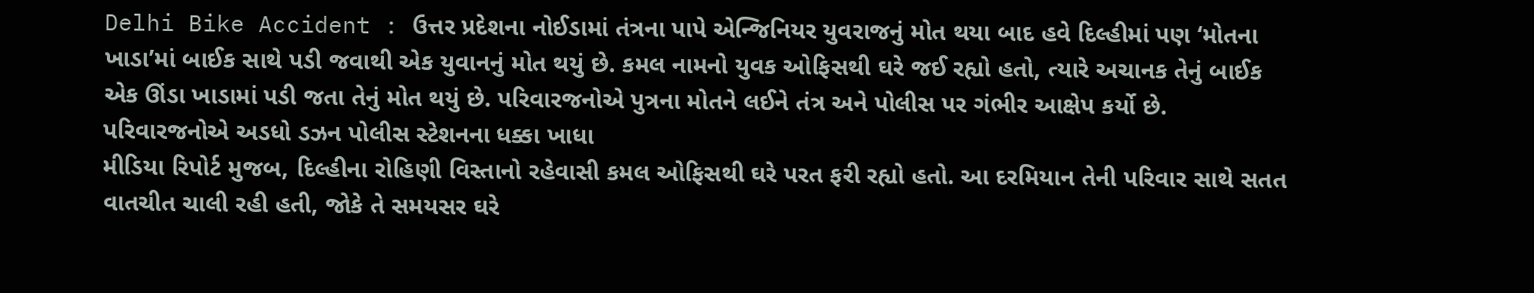Delhi Bike Accident : ઉત્તર પ્રદેશના નોઈડામાં તંત્રના પાપે એન્જિનિયર યુવરાજનું મોત થયા બાદ હવે દિલ્હીમાં પણ ‘મોતના ખાડા’માં બાઈક સાથે પડી જવાથી એક યુવાનનું મોત થયું છે. કમલ નામનો યુવક ઓફિસથી ઘરે જઈ રહ્યો હતો, ત્યારે અચાનક તેનું બાઈક એક ઊંડા ખાડામાં પડી જતા તેનું મોત થયું છે. પરિવારજનોએ પુત્રના મોતને લઈને તંત્ર અને પોલીસ પર ગંભીર આક્ષેપ કર્યો છે.
પરિવારજનોએ અડધો ડઝન પોલીસ સ્ટેશનના ધક્કા ખાધા
મીડિયા રિપોર્ટ મુજબ, દિલ્હીના રોહિણી વિસ્તાનો રહેવાસી કમલ ઓફિસથી ઘરે પરત ફરી રહ્યો હતો. આ દરમિયાન તેની પરિવાર સાથે સતત વાતચીત ચાલી રહી હતી, જોકે તે સમયસર ઘરે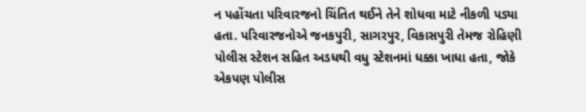ન પહોંચતા પરિવારજનો ચિંતિત થઈને તેને શોધવા માટે નીકળી પડ્યા હતા. પરિવારજનોએ જનકપુરી, સાગરપુર, વિકાસપુરી તેમજ રોહિણી પોલીસ સ્ટેશન સહિત અડધથી વધુ સ્ટેશનમાં ધક્કા ખાધા હતા, જોકે એકપણ પોલીસ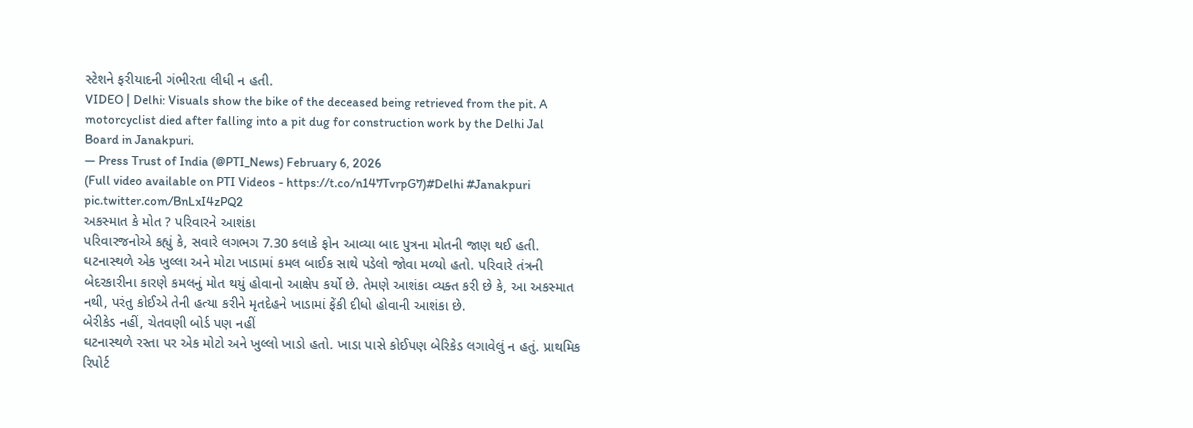સ્ટેશને ફરીયાદની ગંભીરતા લીધી ન હતી.
VIDEO | Delhi: Visuals show the bike of the deceased being retrieved from the pit. A motorcyclist died after falling into a pit dug for construction work by the Delhi Jal Board in Janakpuri.
— Press Trust of India (@PTI_News) February 6, 2026
(Full video available on PTI Videos - https://t.co/n147TvrpG7)#Delhi #Janakpuri pic.twitter.com/BnLxI4zPQ2
અકસ્માત કે મોત ? પરિવારને આશંકા
પરિવારજનોએ કહ્યું કે, સવારે લગભગ 7.30 કલાકે ફોન આવ્યા બાદ પુત્રના મોતની જાણ થઈ હતી. ઘટનાસ્થળે એક ખુલ્લા અને મોટા ખાડામાં કમલ બાઈક સાથે પડેલો જોવા મળ્યો હતો. પરિવારે તંત્રની બેદરકારીના કારણે કમલનું મોત થયું હોવાનો આક્ષેપ કર્યો છે. તેમણે આશંકા વ્યક્ત કરી છે કે, આ અકસ્માત નથી, પરંતુ કોઈએ તેની હત્યા કરીને મૃતદેહને ખાડામાં ફેંકી દીધો હોવાની આશંકા છે.
બેરીકેડ નહીં, ચેતવણી બોર્ડ પણ નહીં
ઘટનાસ્થળે રસ્તા પર એક મોટો અને ખુલ્લો ખાડો હતો. ખાડા પાસે કોઈપણ બેરિકેડ લગાવેલું ન હતું. પ્રાથમિક રિપોર્ટ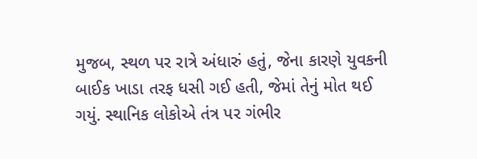મુજબ, સ્થળ પર રાત્રે અંધારું હતું, જેના કારણે યુવકની બાઈક ખાડા તરફ ધસી ગઈ હતી, જેમાં તેનું મોત થઈ ગયું. સ્થાનિક લોકોએ તંત્ર પર ગંભીર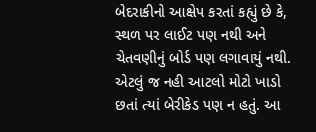બેદરાકીનો આક્ષેપ કરતાં કહ્યું છે કે, સ્થળ પર લાઈટ પણ નથી અને ચેતવણીનું બોર્ડ પણ લગાવાયું નથી. એટલું જ નહી આટલો મોટો ખાડો છતાં ત્યાં બેરીકેડ પણ ન હતું. આ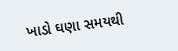ખાડો ઘણા સમયથી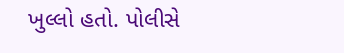ખુલ્લો હતો. પોલીસે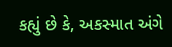કહ્યું છે કે, અકસ્માત અંગે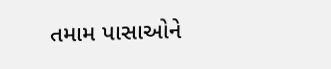તમામ પાસાઓને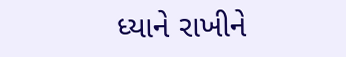ધ્યાને રાખીને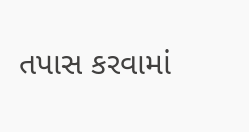તપાસ કરવામાં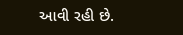આવી રહી છે.